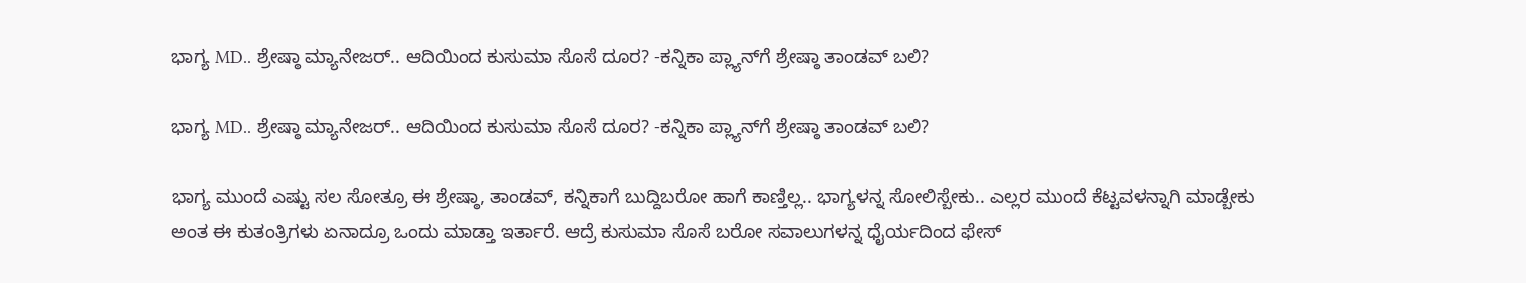ಭಾಗ್ಯ MD.. ಶ್ರೇಷ್ಠಾ ಮ್ಯಾನೇಜರ್‌.. ಆದಿಯಿಂದ ಕುಸುಮಾ ಸೊಸೆ ದೂರ? -ಕನ್ನಿಕಾ ಪ್ಲ್ಯಾನ್‌ಗೆ ಶ್ರೇಷ್ಠಾ ತಾಂಡವ್‌ ಬಲಿ?

ಭಾಗ್ಯ MD.. ಶ್ರೇಷ್ಠಾ ಮ್ಯಾನೇಜರ್‌.. ಆದಿಯಿಂದ ಕುಸುಮಾ ಸೊಸೆ ದೂರ? -ಕನ್ನಿಕಾ ಪ್ಲ್ಯಾನ್‌ಗೆ ಶ್ರೇಷ್ಠಾ ತಾಂಡವ್‌ ಬಲಿ?

ಭಾಗ್ಯ ಮುಂದೆ ಎಷ್ಟು ಸಲ ಸೋತ್ರೂ ಈ ಶ್ರೇಷ್ಠಾ, ತಾಂಡವ್‌, ಕನ್ನಿಕಾಗೆ ಬುದ್ದಿಬರೋ ಹಾಗೆ ಕಾಣ್ತಿಲ್ಲ.. ಭಾಗ್ಯಳನ್ನ ಸೋಲಿಸ್ಬೇಕು.. ಎಲ್ಲರ ಮುಂದೆ ಕೆಟ್ಟವಳನ್ನಾಗಿ ಮಾಡ್ಬೇಕು ಅಂತ ಈ ಕುತಂತ್ರಿಗಳು ಏನಾದ್ರೂ ಒಂದು ಮಾಡ್ತಾ ಇರ್ತಾರೆ. ಆದ್ರೆ ಕುಸುಮಾ ಸೊಸೆ ಬರೋ ಸವಾಲುಗಳನ್ನ ಧೈರ್ಯದಿಂದ ಫೇಸ್‌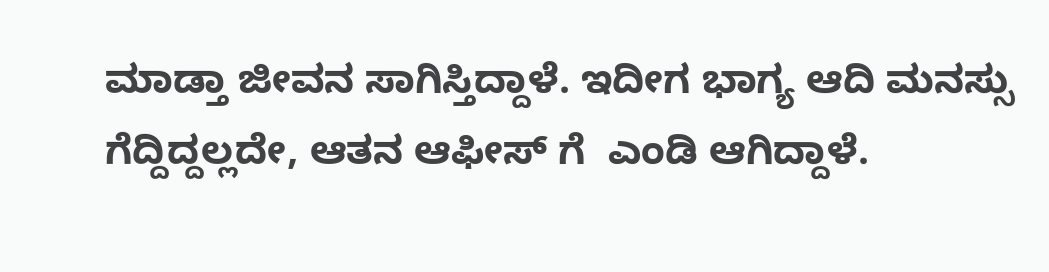ಮಾಡ್ತಾ ಜೀವನ ಸಾಗಿಸ್ತಿದ್ದಾಳೆ. ಇದೀಗ ಭಾಗ್ಯ ಆದಿ ಮನಸ್ಸು ಗೆದ್ದಿದ್ದಲ್ಲದೇ, ಆತನ ಆಫೀಸ್‌ ಗೆ  ಎಂಡಿ ಆಗಿದ್ದಾಳೆ.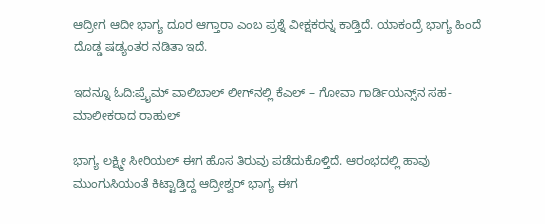ಆದ್ರೀಗ ಆದೀ ಭಾಗ್ಯ ದೂರ ಆಗ್ತಾರಾ ಎಂಬ ಪ್ರಶ್ನೆ ವೀಕ್ಷಕರನ್ನ ಕಾಡ್ತಿದೆ. ಯಾಕಂದ್ರೆ ಭಾಗ್ಯ ಹಿಂದೆ ದೊಡ್ಡ ಷಡ್ಯಂತರ ನಡಿತಾ ಇದೆ.

ಇದನ್ನೂ ಓದಿ:ಪ್ರೈಮ್ ವಾಲಿಬಾಲ್ ಲೀಗ್‌ನಲ್ಲಿ ಕೆಎಲ್ – ಗೋವಾ ಗಾರ್ಡಿಯನ್ಸ್‌ನ ಸಹ-ಮಾಲೀಕರಾದ ರಾಹುಲ್

ಭಾಗ್ಯ ಲಕ್ಷ್ಮೀ ಸೀರಿಯಲ್‌ ಈಗ ಹೊಸ ತಿರುವು ಪಡೆದುಕೊಳ್ತಿದೆ. ಆರಂಭದಲ್ಲಿ ಹಾವು ಮುಂಗುಸಿಯಂತೆ ಕಿಟ್ಟಾಡ್ತಿದ್ದ ಆದ್ರೀಶ್ವರ್‌ ಭಾಗ್ಯ ಈಗ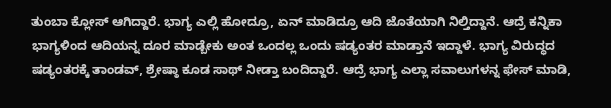ತುಂಬಾ ಕ್ಲೋಸ್‌ ಆಗಿದ್ದಾರೆ. ಭಾಗ್ಯ ಎಲ್ಲಿ ಹೋದ್ರೂ, ಏನ್‌ ಮಾಡಿದ್ರೂ ಆದಿ ಜೊತೆಯಾಗಿ ನಿಲ್ತಿದ್ದಾನೆ. ಆದ್ರೆ ಕನ್ನಿಕಾ ಭಾಗ್ಯಳಿಂದ ಆದಿಯನ್ನ ದೂರ ಮಾಡ್ಬೇಕು ಅಂತ ಒಂದಲ್ಲ ಒಂದು ಷಡ್ಯಂತರ ಮಾಡ್ತಾನೆ ಇದ್ದಾಳೆ. ಭಾಗ್ಯ ವಿರುದ್ಧದ ಷಡ್ಯಂತರಕ್ಕೆ ತಾಂಡವ್‌, ಶ್ರೇಷ್ಠಾ ಕೂಡ ಸಾಥ್ ನೀಡ್ತಾ ಬಂದಿದ್ದಾರೆ. ಆದ್ರೆ ಭಾಗ್ಯ ಎಲ್ಲಾ ಸವಾಲುಗಳನ್ನ ಫೇಸ್‌ ಮಾಡಿ,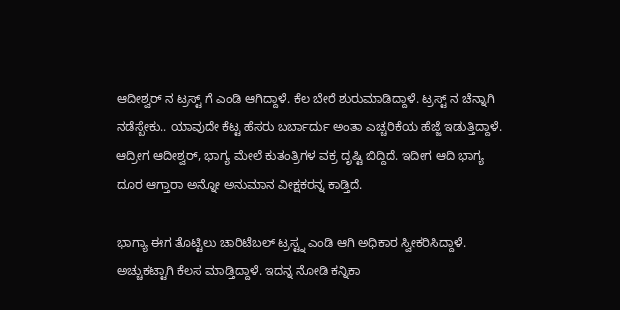ಆದೀಶ್ವರ್‌ ನ ಟ್ರಸ್ಟ್‌ ಗೆ ಎಂಡಿ ಆಗಿದ್ದಾಳೆ. ಕೆಲ ಬೇರೆ ಶುರುಮಾಡಿದ್ದಾಳೆ. ಟ್ರಸ್ಟ್‌ ನ ಚೆನ್ನಾಗಿ ನಡೆಸ್ಬೇಕು.. ಯಾವುದೇ ಕೆಟ್ಟ ಹೆಸರು ಬರ್ಬಾರ್ದು ಅಂತಾ ಎಚ್ಚರಿಕೆಯ ಹೆಜ್ಜೆ ಇಡುತ್ತಿದ್ದಾಳೆ. ಆದ್ರೀಗ ಆದೀಶ್ವರ್‌, ಭಾಗ್ಯ ಮೇಲೆ ಕುತಂತ್ರಿಗಳ ವಕ್ರ ದೃಷ್ಟಿ ಬಿದ್ದಿದೆ. ಇದೀಗ ಆದಿ ಭಾಗ್ಯ ದೂರ ಆಗ್ತಾರಾ ಅನ್ನೋ ಅನುಮಾನ ವೀಕ್ಷಕರನ್ನ ಕಾಡ್ತಿದೆ.

ಭಾಗ್ಯಾ ಈಗ ತೊಟ್ಟಿಲು ಚಾರಿಟೆಬಲ್ ಟ್ರಸ್ಟ್ನ ಎಂಡಿ ಆಗಿ ಅಧಿಕಾರ ಸ್ವೀಕರಿಸಿದ್ದಾಳೆ. ಅಚ್ಚುಕಟ್ಟಾಗಿ ಕೆಲಸ ಮಾಡ್ತಿದ್ದಾಳೆ. ಇದನ್ನ ನೋಡಿ ಕನ್ನಿಕಾ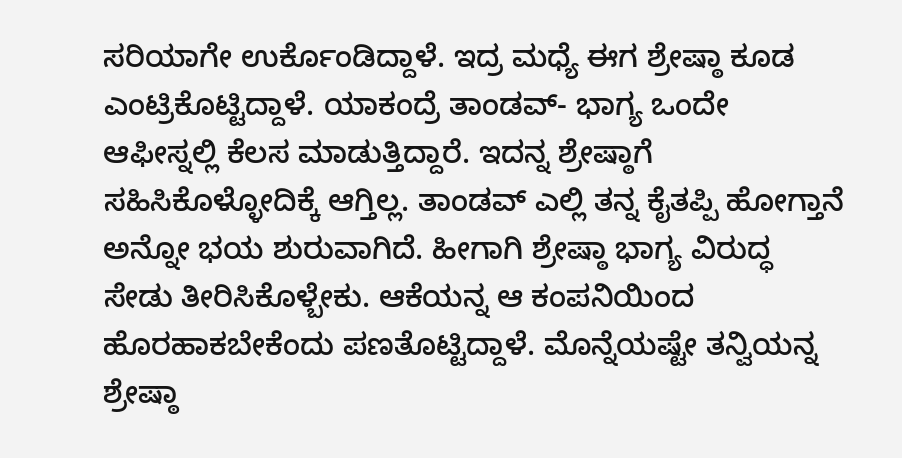ಸರಿಯಾಗೇ ಉರ್ಕೊಂಡಿದ್ದಾಳೆ. ಇದ್ರ ಮಧ್ಯೆ ಈಗ ಶ್ರೇಷ್ಠಾ ಕೂಡ ಎಂಟ್ರಿಕೊಟ್ಟಿದ್ದಾಳೆ. ಯಾಕಂದ್ರೆ ತಾಂಡವ್- ಭಾಗ್ಯ ಒಂದೇ ಆಫೀಸ್ನಲ್ಲಿ ಕೆಲಸ ಮಾಡುತ್ತಿದ್ದಾರೆ. ಇದನ್ನ ಶ್ರೇಷ್ಠಾಗೆ ಸಹಿಸಿಕೊಳ್ಳೋದಿಕ್ಕೆ ಆಗ್ತಿಲ್ಲ. ತಾಂಡವ್‌ ಎಲ್ಲಿ ತನ್ನ ಕೈತಪ್ಪಿ ಹೋಗ್ತಾನೆ ಅನ್ನೋ ಭಯ ಶುರುವಾಗಿದೆ. ಹೀಗಾಗಿ ಶ್ರೇಷ್ಠಾ ಭಾಗ್ಯ ವಿರುದ್ಧ ಸೇಡು ತೀರಿಸಿಕೊಳ್ಬೇಕು. ಆಕೆಯನ್ನ ಆ ಕಂಪನಿಯಿಂದ ಹೊರಹಾಕಬೇಕೆಂದು ಪಣತೊಟ್ಟಿದ್ದಾಳೆ. ಮೊನ್ನೆಯಷ್ಟೇ ತನ್ವಿಯನ್ನ ಶ್ರೇಷ್ಠಾ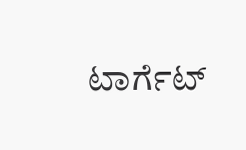ಟಾರ್ಗೆಟ್‌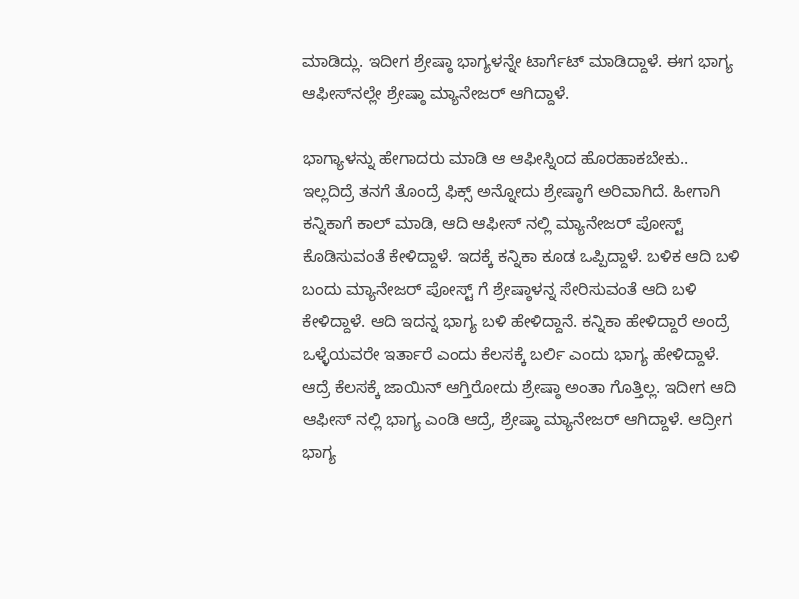ಮಾಡಿದ್ಲು. ಇದೀಗ ಶ್ರೇಷ್ಠಾ ಭಾಗ್ಯಳನ್ನೇ ಟಾರ್ಗೆಟ್‌ ಮಾಡಿದ್ದಾಳೆ. ಈಗ ಭಾಗ್ಯ ಆಫೀಸ್‌ನಲ್ಲೇ ಶ್ರೇಷ್ಠಾ ಮ್ಯಾನೇಜರ್‌ ಆಗಿದ್ದಾಳೆ.

ಭಾಗ್ಯಾಳನ್ನು ಹೇಗಾದರು ಮಾಡಿ ಆ ಆಫೀಸ್ನಿಂದ ಹೊರಹಾಕಬೇಕು.. ಇಲ್ಲದಿದ್ರೆ ತನಗೆ ತೊಂದ್ರೆ ಫಿಕ್ಸ್‌ ಅನ್ನೋದು ಶ್ರೇಷ್ಠಾಗೆ ಅರಿವಾಗಿದೆ. ಹೀಗಾಗಿ ಕನ್ನಿಕಾಗೆ ಕಾಲ್‌ ಮಾಡಿ, ಆದಿ ಆಫೀಸ್‌ ನಲ್ಲಿ ಮ್ಯಾನೇಜರ್‌ ಪೋಸ್ಟ್‌ ಕೊಡಿಸುವಂತೆ ಕೇಳಿದ್ದಾಳೆ. ಇದಕ್ಕೆ ಕನ್ನಿಕಾ ಕೂಡ ಒಪ್ಪಿದ್ದಾಳೆ. ಬಳಿಕ ಆದಿ ಬಳಿ ಬಂದು ಮ್ಯಾನೇಜರ್‌ ಪೋಸ್ಟ್‌ ಗೆ ಶ್ರೇಷ್ಠಾಳನ್ನ ಸೇರಿಸುವಂತೆ ಆದಿ ಬಳಿ ಕೇಳಿದ್ದಾಳೆ. ಆದಿ ಇದನ್ನ ಭಾಗ್ಯ ಬಳಿ ಹೇಳಿದ್ದಾನೆ. ಕನ್ನಿಕಾ ಹೇಳಿದ್ದಾರೆ ಅಂದ್ರೆ ಒಳ್ಳೆಯವರೇ ಇರ್ತಾರೆ ಎಂದು ಕೆಲಸಕ್ಕೆ ಬರ್ಲಿ ಎಂದು ಭಾಗ್ಯ ಹೇಳಿದ್ದಾಳೆ. ಆದ್ರೆ ಕೆಲಸಕ್ಕೆ ಜಾಯಿನ್‌ ಆಗ್ತಿರೋದು ಶ್ರೇಷ್ಠಾ ಅಂತಾ ಗೊತ್ತಿಲ್ಲ. ಇದೀಗ ಆದಿ ಆಫೀಸ್‌ ನಲ್ಲಿ ಭಾಗ್ಯ ಎಂಡಿ ಆದ್ರೆ, ಶ್ರೇಷ್ಠಾ ಮ್ಯಾನೇಜರ್‌ ಆಗಿದ್ದಾಳೆ. ಆದ್ರೀಗ ಭಾಗ್ಯ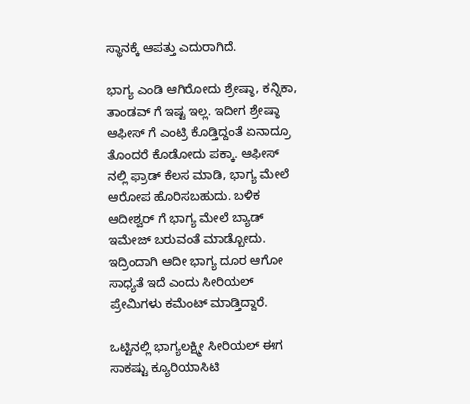ಸ್ಥಾನಕ್ಕೆ ಆಪತ್ತು ಎದುರಾಗಿದೆ.

ಭಾಗ್ಯ ಎಂಡಿ ಆಗಿರೋದು ಶ್ರೇಷ್ಠಾ, ಕನ್ನಿಕಾ, ತಾಂಡವ್‌ ಗೆ ಇಷ್ಟ ಇಲ್ಲ. ಇದೀಗ ಶ್ರೇಷ್ಠಾ ಆಫೀಸ್‌ ಗೆ ಎಂಟ್ರಿ ಕೊಡ್ತಿದ್ದಂತೆ ಏನಾದ್ರೂ ತೊಂದರೆ ಕೊಡೋದು ಪಕ್ಕಾ. ಆಫೀಸ್‌ ನಲ್ಲಿ ಫ್ರಾಡ್‌ ಕೆಲಸ ಮಾಡಿ, ಭಾಗ್ಯ ಮೇಲೆ ಆರೋಪ ಹೊರಿಸಬಹುದು. ಬಳಿಕ ಆದೀಶ್ವರ್‌ ಗೆ ಭಾಗ್ಯ ಮೇಲೆ ಬ್ಯಾಡ್‌ ಇಮೇಜ್‌ ಬರುವಂತೆ ಮಾಡ್ಬೋದು. ಇದ್ರಿಂದಾಗಿ ಆದೀ ಭಾಗ್ಯ ದೂರ ಆಗೋ ಸಾಧ್ಯತೆ ಇದೆ ಎಂದು ಸೀರಿಯಲ್‌ ಪ್ರೇಮಿಗಳು ಕಮೆಂಟ್‌ ಮಾಡ್ತಿದ್ದಾರೆ.

ಒಟ್ಟಿನಲ್ಲಿ ಭಾಗ್ಯಲಕ್ಷ್ಮೀ ಸೀರಿಯಲ್‌ ಈಗ ಸಾಕಷ್ಟು ಕ್ಯೂರಿಯಾಸಿಟಿ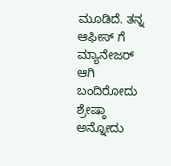ಮೂಡಿದೆ. ತನ್ನ ಆಫೀಸ್‌ ಗೆ ಮ್ಯಾನೇಜರ್‌ ಆಗಿ ಬಂದಿರೋದು ಶ್ರೇಷ್ಠಾ ಅನ್ನೋದು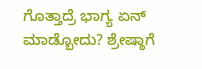ಗೊತ್ತಾದ್ರೆ ಭಾಗ್ಯ ಏನ್‌ ಮಾಡ್ಬೋದು? ಶ್ರೇಷ್ಠಾಗೆ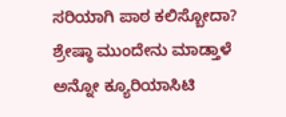ಸರಿಯಾಗಿ ಪಾಠ ಕಲಿಸ್ಬೋದಾ? ಶ್ರೇಷ್ಠಾ ಮುಂದೇನು ಮಾಡ್ತಾಳೆ ಅನ್ನೋ ಕ್ಯೂರಿಯಾಸಿಟಿ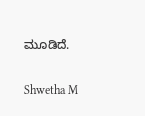ಮೂಡಿದೆ.

Shwetha M